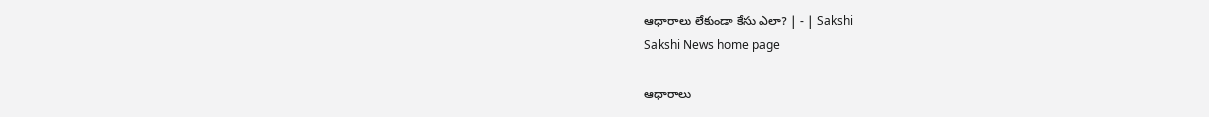ఆధారాలు లేకుండా కేసు ఎలా? | - | Sakshi
Sakshi News home page

ఆధారాలు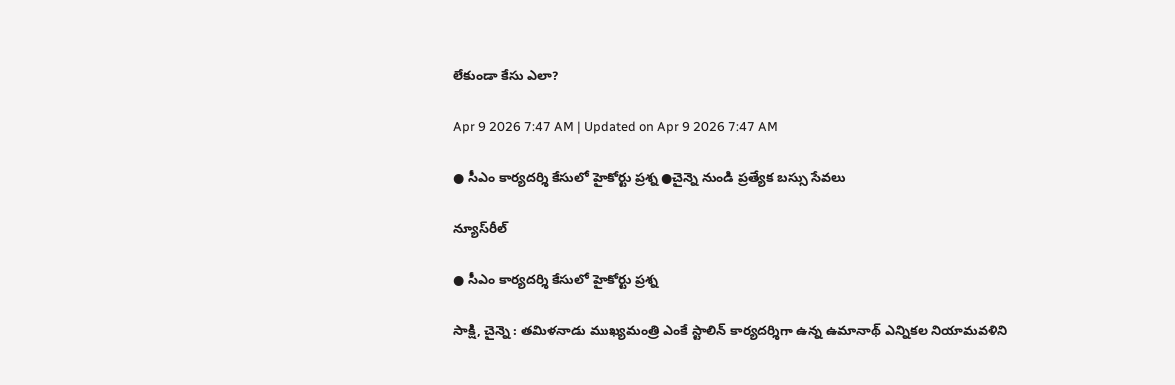లేకుండా కేసు ఎలా?

Apr 9 2026 7:47 AM | Updated on Apr 9 2026 7:47 AM

● సీఎం కార్యదర్శి కేసులో హైకోర్టు ప్రశ్న ●చైన్నె నుండి ప్రత్యేక బస్సు సేవలు

న్యూస్‌రీల్‌

● సీఎం కార్యదర్శి కేసులో హైకోర్టు ప్రశ్న

సాక్షి, చైన్నె : తమిళనాడు ముఖ్యమంత్రి ఎంకే స్టాలిన్‌ కార్యదర్శిగా ఉన్న ఉమానాథ్‌ ఎన్నికల నియామవళిని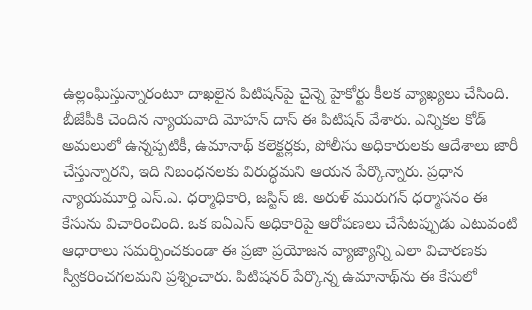ఉల్లంఘిస్తున్నారంటూ దాఖలైన పిటిషన్‌పై చైన్నె హైకోర్టు కీలక వ్యాఖ్యలు చేసింది. బీజేపీకి చెందిన న్యాయవాది మోహన్‌ దాస్‌ ఈ పిటిషన్‌ వేశారు. ఎన్నికల కోడ్‌ అమలులో ఉన్నప్పటికీ, ఉమానాథ్‌ కలెక్టర్లకు, పోలీసు అధికారులకు ఆదేశాలు జారీ చేస్తున్నారని, ఇది నిబంధనలకు విరుద్ధమని ఆయన పేర్కొన్నారు. ప్రధాన న్యాయమూర్తి ఎస్‌.ఎ. ధర్మాధికారి, జస్టిస్‌ జి. అరుళ్‌ మురుగన్‌ ధర్మాసనం ఈ కేసును విచారించింది. ఒక ఐఏఎస్‌ అధికారిపై ఆరోపణలు చేసేటప్పుడు ఎటువంటి ఆధారాలు సమర్పించకుండా ఈ ప్రజా ప్రయోజన వ్యాజ్యాన్ని ఎలా విచారణకు స్వీకరించగలమని ప్రశ్నించారు. పిటిషనర్‌ పేర్కొన్న ఉమానాథ్‌ను ఈ కేసులో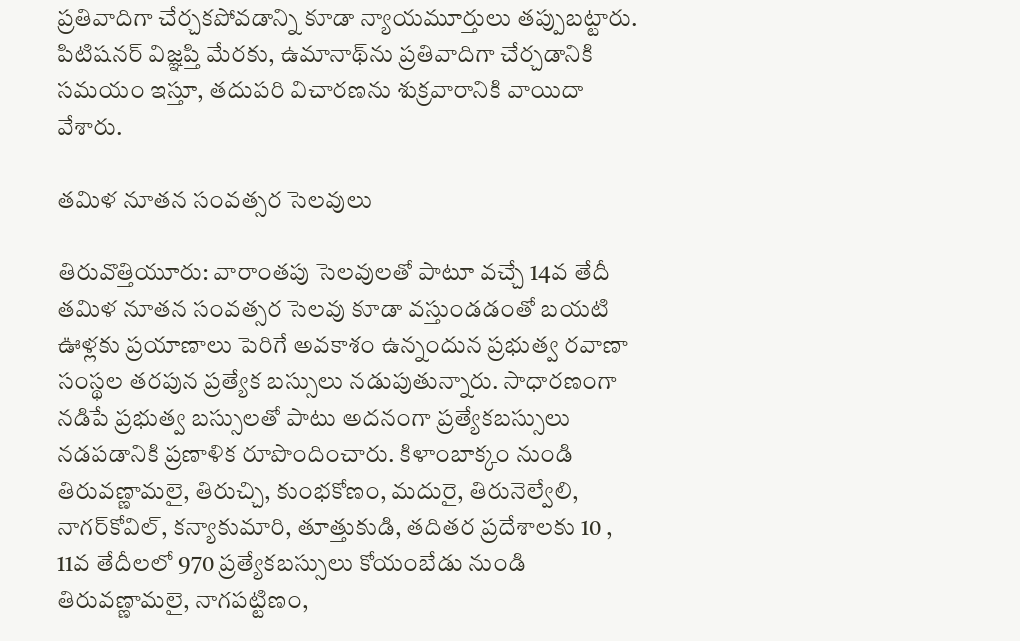ప్రతివాదిగా చేర్చకపోవడాన్ని కూడా న్యాయమూర్తులు తప్పుబట్టారు. పిటిషనర్‌ విజ్ఞప్తి మేరకు, ఉమానాథ్‌ను ప్రతివాదిగా చేర్చడానికి సమయం ఇస్తూ, తదుపరి విచారణను శుక్రవారానికి వాయిదా వేశారు.

తమిళ నూతన సంవత్సర సెలవులు

తిరువొత్తియూరు: వారాంతపు సెలవులతో పాటూ వచ్చే 14వ తేదీ తమిళ నూతన సంవత్సర సెలవు కూడా వస్తుండడంతో బయటి ఊళ్లకు ప్రయాణాలు పెరిగే అవకాశం ఉన్నందున ప్రభుత్వ రవాణా సంస్థల తరపున ప్రత్యేక బస్సులు నడుపుతున్నారు. సాధారణంగా నడిపే ప్రభుత్వ బస్సులతో పాటు అదనంగా ప్రత్యేకబస్సులు నడపడానికి ప్రణాళిక రూపొందించారు. కిళాంబాక్కం నుండి తిరువణ్ణామలై, తిరుచ్చి, కుంభకోణం, మదురై, తిరునెల్వేలి, నాగర్‌కోవిల్‌, కన్యాకుమారి, తూత్తుకుడి, తదితర ప్రదేశాలకు 10 , 11వ తేదీలలో 970 ప్రత్యేకబస్సులు కోయంబేడు నుండి తిరువణ్ణామలై, నాగపట్టిణం,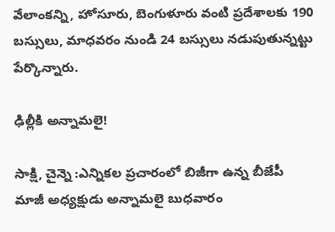వేలాంకన్ని, హోసూరు, బెంగుళూరు వంటి ప్రదేశాలకు 190 బస్సులు, మాధవరం నుండి 24 బస్సులు నడుపుతున్నట్టు పేర్కొన్నారు.

ఢిల్లీకి అన్నామలై!

సాక్షి, చైన్నె :ఎన్నికల ప్రచారంలో బిజీగా ఉన్న బీజేపీ మాజీ అధ్యక్షుడు అన్నామలై బుధవారం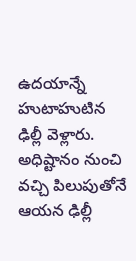ఉదయాన్నే హుటాహుటిన ఢిల్లీ వెళ్లారు. అధిష్టానం నుంచి వచ్చి పిలుపుతోనే ఆయన ఢిల్లీ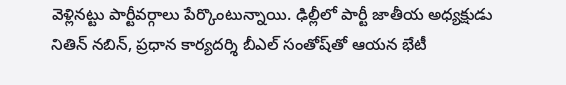వెళ్లినట్టు పార్టీవర్గాలు పేర్కొంటున్నాయి. ఢిల్లీలో పార్టీ జాతీయ అధ్యక్షుడు నితిన్‌ నబిన్‌, ప్రధాన కార్యదర్శి బీఎల్‌ సంతోష్‌తో ఆయన భేటీ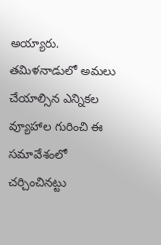అయ్యారు. తమిళనాడులో అమలు చేయాల్సిన ఎన్నికల వ్యూహాల గురించి ఈ సమావేశంలో చర్చించినట్టు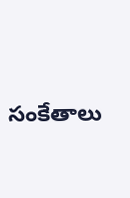సంకేతాలు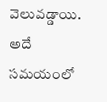వెలువడ్డాయి. అదే సమయంలో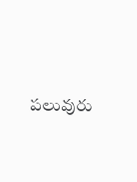పలువురు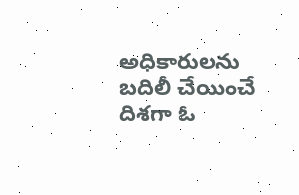అధికారులను బదిలీ చేయించే దిశగా ఓ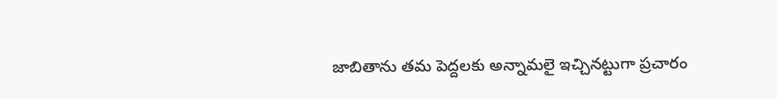జాబితాను తమ పెద్దలకు అన్నామలై ఇచ్చినట్టుగా ప్రచారం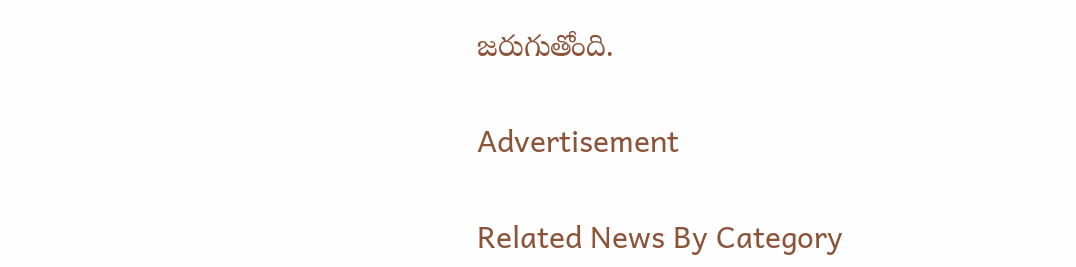జరుగుతోంది.

Advertisement

Related News By Category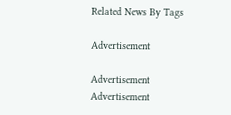Related News By Tags

Advertisement

Advertisement
Advertisement